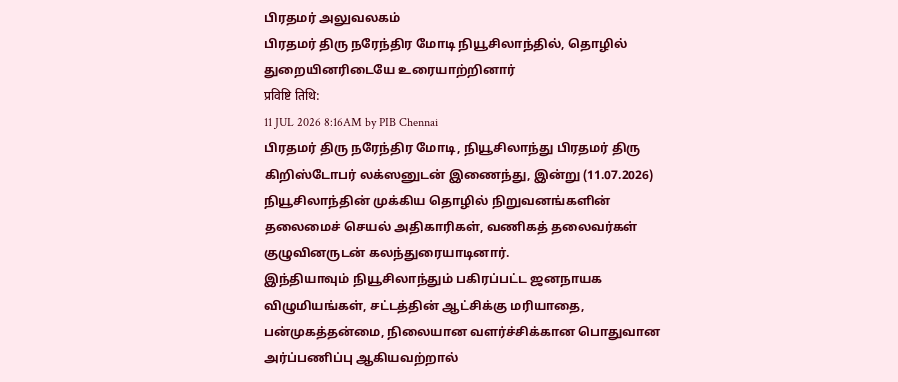பிரதமர் அலுவலகம்
பிரதமர் திரு நரேந்திர மோடி நியூசிலாந்தில், தொழில் துறையினரிடையே உரையாற்றினார்
प्रविष्टि तिथि:
11 JUL 2026 8:16AM by PIB Chennai
பிரதமர் திரு நரேந்திர மோடி, நியூசிலாந்து பிரதமர் திரு கிறிஸ்டோபர் லக்ஸனுடன் இணைந்து, இன்று (11.07.2026) நியூசிலாந்தின் முக்கிய தொழில் நிறுவனங்களின் தலைமைச் செயல் அதிகாரிகள், வணிகத் தலைவர்கள் குழுவினருடன் கலந்துரையாடினார்.
இந்தியாவும் நியூசிலாந்தும் பகிரப்பட்ட ஜனநாயக விழுமியங்கள், சட்டத்தின் ஆட்சிக்கு மரியாதை, பன்முகத்தன்மை, நிலையான வளர்ச்சிக்கான பொதுவான அர்ப்பணிப்பு ஆகியவற்றால்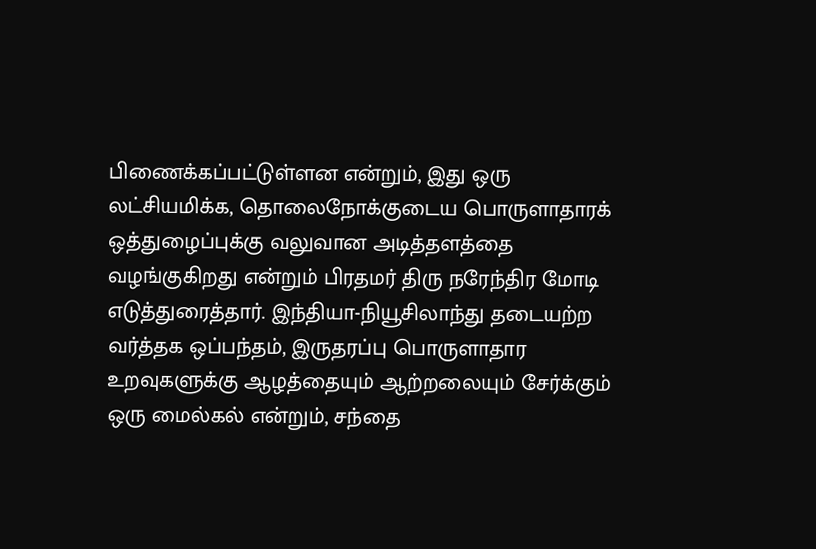பிணைக்கப்பட்டுள்ளன என்றும், இது ஒரு லட்சியமிக்க, தொலைநோக்குடைய பொருளாதாரக் ஒத்துழைப்புக்கு வலுவான அடித்தளத்தை வழங்குகிறது என்றும் பிரதமர் திரு நரேந்திர மோடி எடுத்துரைத்தார். இந்தியா-நியூசிலாந்து தடையற்ற வர்த்தக ஒப்பந்தம், இருதரப்பு பொருளாதார உறவுகளுக்கு ஆழத்தையும் ஆற்றலையும் சேர்க்கும் ஒரு மைல்கல் என்றும், சந்தை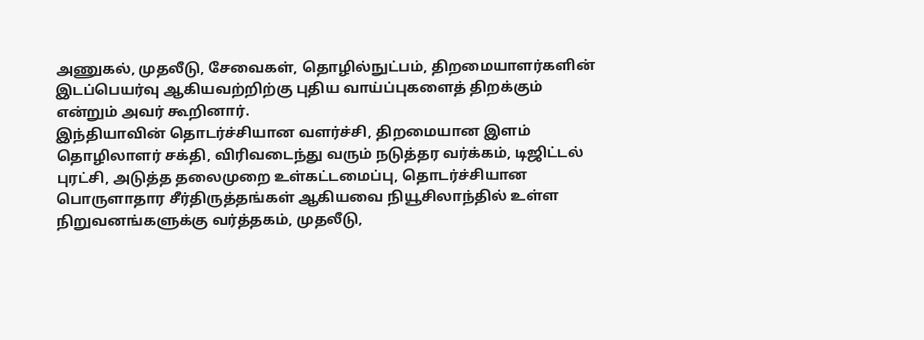அணுகல், முதலீடு, சேவைகள், தொழில்நுட்பம், திறமையாளர்களின் இடப்பெயர்வு ஆகியவற்றிற்கு புதிய வாய்ப்புகளைத் திறக்கும் என்றும் அவர் கூறினார்.
இந்தியாவின் தொடர்ச்சியான வளர்ச்சி, திறமையான இளம் தொழிலாளர் சக்தி, விரிவடைந்து வரும் நடுத்தர வர்க்கம், டிஜிட்டல் புரட்சி, அடுத்த தலைமுறை உள்கட்டமைப்பு, தொடர்ச்சியான பொருளாதார சீர்திருத்தங்கள் ஆகியவை நியூசிலாந்தில் உள்ள நிறுவனங்களுக்கு வர்த்தகம், முதலீடு,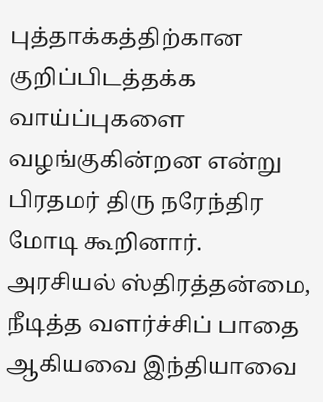புத்தாக்கத்திற்கான குறிப்பிடத்தக்க வாய்ப்புகளை வழங்குகின்றன என்று பிரதமர் திரு நரேந்திர மோடி கூறினார். அரசியல் ஸ்திரத்தன்மை, நீடித்த வளர்ச்சிப் பாதை ஆகியவை இந்தியாவை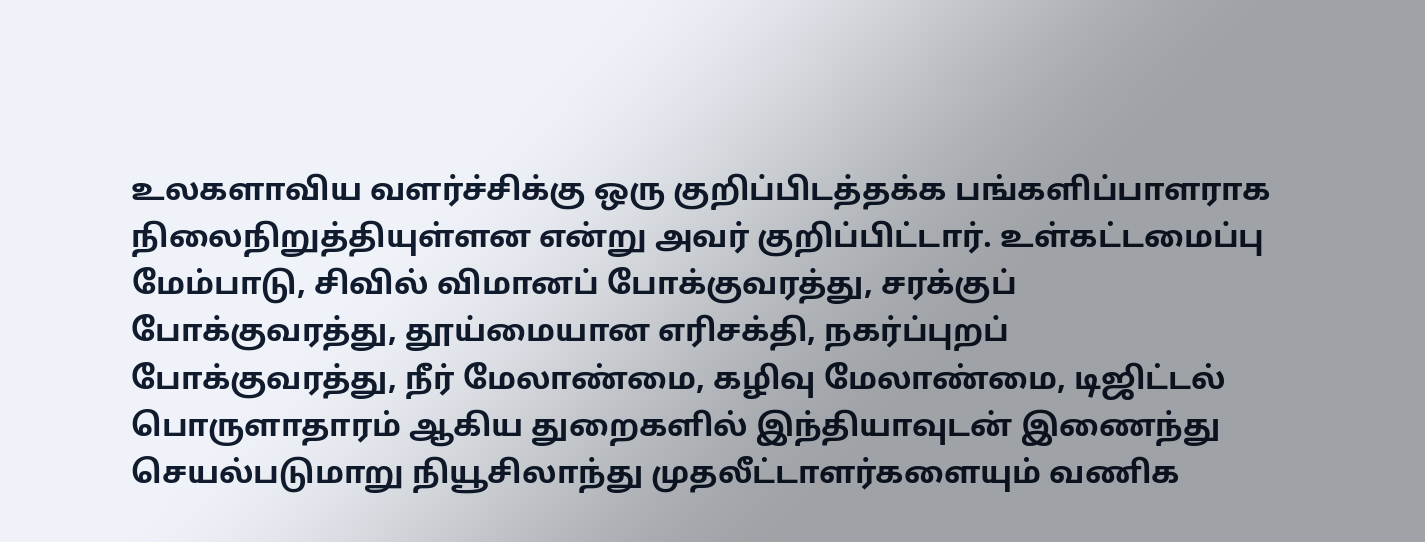உலகளாவிய வளர்ச்சிக்கு ஒரு குறிப்பிடத்தக்க பங்களிப்பாளராக நிலைநிறுத்தியுள்ளன என்று அவர் குறிப்பிட்டார். உள்கட்டமைப்பு மேம்பாடு, சிவில் விமானப் போக்குவரத்து, சரக்குப் போக்குவரத்து, தூய்மையான எரிசக்தி, நகர்ப்புறப் போக்குவரத்து, நீர் மேலாண்மை, கழிவு மேலாண்மை, டிஜிட்டல் பொருளாதாரம் ஆகிய துறைகளில் இந்தியாவுடன் இணைந்து செயல்படுமாறு நியூசிலாந்து முதலீட்டாளர்களையும் வணிக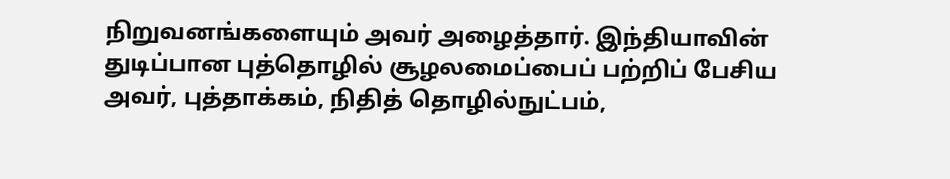நிறுவனங்களையும் அவர் அழைத்தார். இந்தியாவின் துடிப்பான புத்தொழில் சூழலமைப்பைப் பற்றிப் பேசிய அவர், புத்தாக்கம், நிதித் தொழில்நுட்பம்,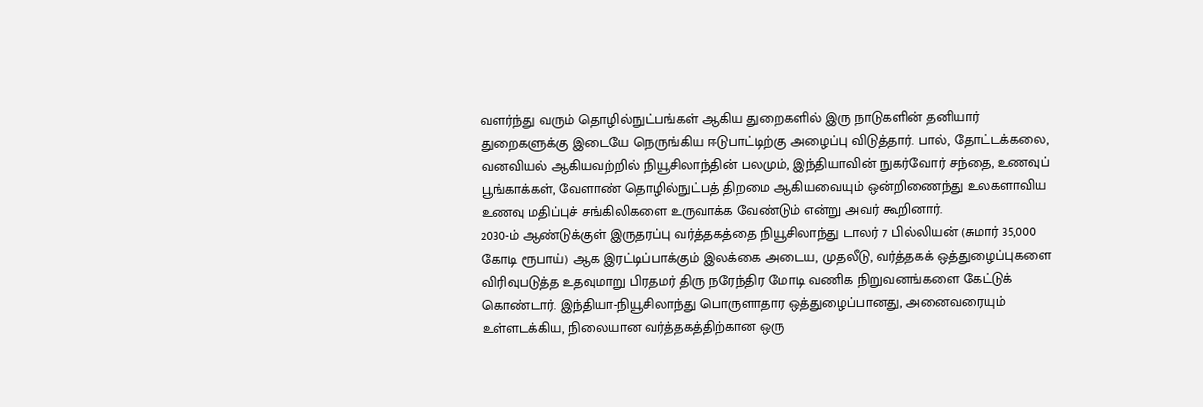வளர்ந்து வரும் தொழில்நுட்பங்கள் ஆகிய துறைகளில் இரு நாடுகளின் தனியார் துறைகளுக்கு இடையே நெருங்கிய ஈடுபாட்டிற்கு அழைப்பு விடுத்தார். பால், தோட்டக்கலை, வனவியல் ஆகியவற்றில் நியூசிலாந்தின் பலமும், இந்தியாவின் நுகர்வோர் சந்தை, உணவுப் பூங்காக்கள், வேளாண் தொழில்நுட்பத் திறமை ஆகியவையும் ஒன்றிணைந்து உலகளாவிய உணவு மதிப்புச் சங்கிலிகளை உருவாக்க வேண்டும் என்று அவர் கூறினார்.
2030-ம் ஆண்டுக்குள் இருதரப்பு வர்த்தகத்தை நியூசிலாந்து டாலர் 7 பில்லியன் (சுமார் 35,000 கோடி ரூபாய்) ஆக இரட்டிப்பாக்கும் இலக்கை அடைய, முதலீடு, வர்த்தகக் ஒத்துழைப்புகளை விரிவுபடுத்த உதவுமாறு பிரதமர் திரு நரேந்திர மோடி வணிக நிறுவனங்களை கேட்டுக் கொண்டார். இந்தியா-நியூசிலாந்து பொருளாதார ஒத்துழைப்பானது, அனைவரையும் உள்ளடக்கிய, நிலையான வர்த்தகத்திற்கான ஒரு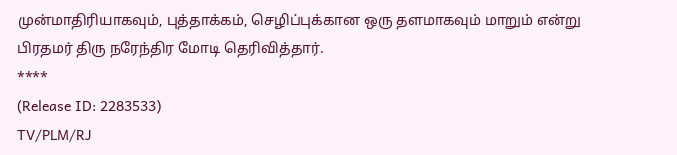முன்மாதிரியாகவும், புத்தாக்கம், செழிப்புக்கான ஒரு தளமாகவும் மாறும் என்று பிரதமர் திரு நரேந்திர மோடி தெரிவித்தார்.
****
(Release ID: 2283533)
TV/PLM/RJ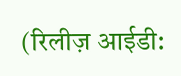(रिलीज़ आईडी: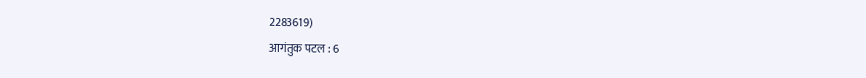2283619)
आगंतुक पटल : 6